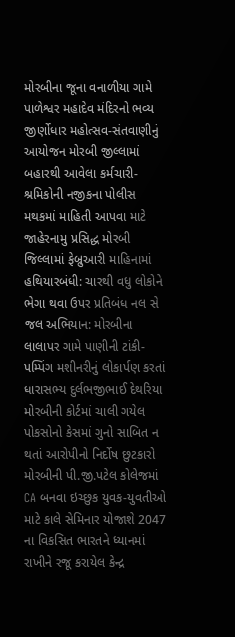મોરબીના જૂના વનાળીયા ગામે પાળેશ્વર મહાદેવ મંદિરનો ભવ્ય જીર્ણોધાર મહોત્સવ-સંતવાણીનું આયોજન મોરબી જીલ્લામાં બહારથી આવેલા કર્મચારી-શ્રમિકોની નજીકના પોલીસ મથકમાં માહિતી આપવા માટે જાહેરનામુ પ્રસિદ્ધ મોરબી જિલ્લામાં ફેબ્રુઆરી માહિનામાં હથિયારબંધી: ચારથી વધુ લોકોને ભેગા થવા ઉપર પ્રતિબંધ નલ સે જલ અભિયાન: મોરબીના લાલાપર ગામે પાણીની ટાંકી-પમ્પિંગ મશીનરીનું લોકાર્પણ કરતાં ધારાસભ્ય દુર્લભજીભાઈ દેથરિયા મોરબીની કોર્ટમાં ચાલી ગયેલ પોકસોનો કેસમાં ગુનો સાબિત ન થતાં આરોપીનો નિર્દોષ છુટકારો મોરબીની પી.જી.પટેલ કોલેજમાં CA બનવા ઇચ્છુક યુવક-યુવતીઓ માટે કાલે સેમિનાર યોજાશે 2047 ના વિકસિત ભારતને ધ્યાનમાં રાખીને રજૂ કરાયેલ કેન્દ્ર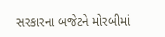સરકારના બજેટને મોરબીમાં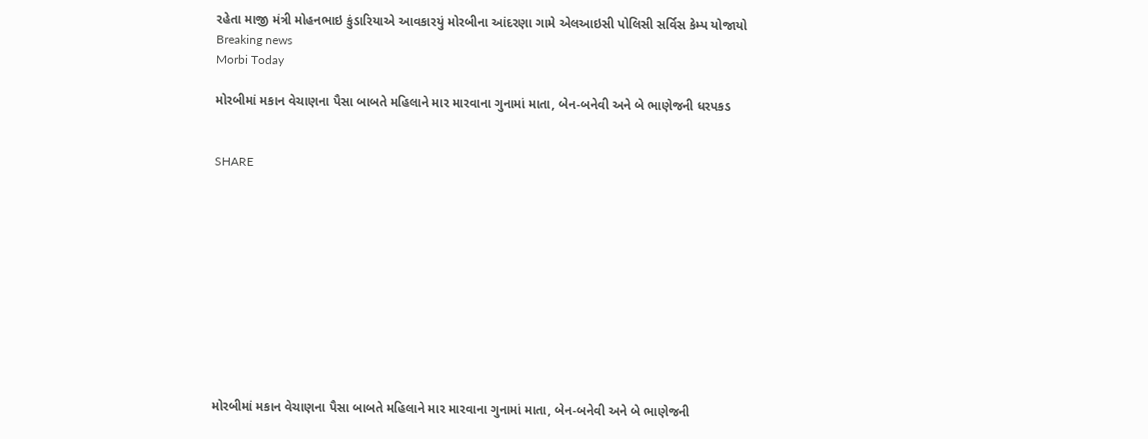રહેતા માજી મંત્રી મોહનભાઇ કુંડારિયાએ આવકારયું મોરબીના આંદરણા ગામે એલઆઇસી પોલિસી સર્વિસ કેમ્પ યોજાયો
Breaking news
Morbi Today

મોરબીમાં મકાન વેચાણના પૈસા બાબતે મહિલાને માર મારવાના ગુનામાં માતા, બેન-બનેવી અને બે ભાણેજની ધરપકડ


SHARE











મોરબીમાં મકાન વેચાણના પૈસા બાબતે મહિલાને માર મારવાના ગુનામાં માતા, બેન-બનેવી અને બે ભાણેજની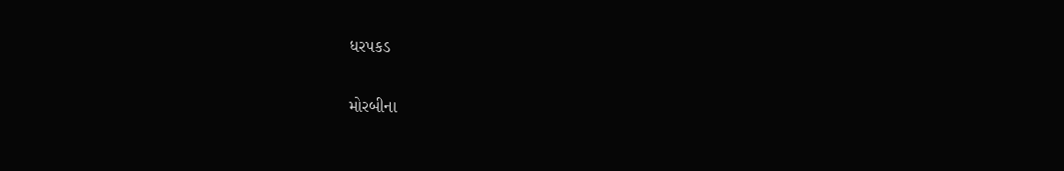ધરપકડ

મોરબીના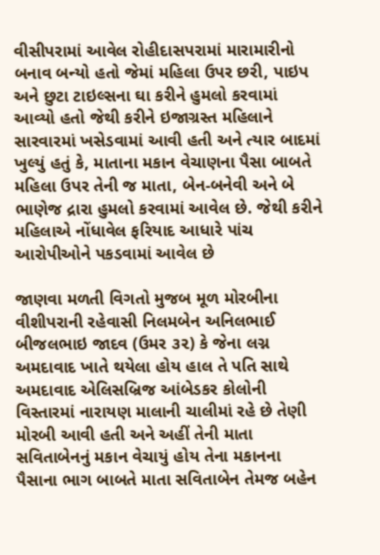વીસીપરામાં આવેલ રોહીદાસપરામાં મારામારીનો બનાવ બન્યો હતો જેમાં મહિલા ઉપર છરી, પાઇપ અને છુટા ટાઇલ્સના ઘા કરીને હુમલો કરવામાં આવ્યો હતો જેથી કરીને ઇજાગ્રસ્ત મહિલાને સારવારમાં ખસેડવામાં આવી હતી અને ત્યાર બાદમાં ખુલ્યું હતું કે, માતાના મકાન વેચાણના પૈસા બાબતે મહિલા ઉપર તેની જ માતા, બેન-બનેવી અને બે ભાણેજ દ્રારા હુમલો કરવામાં આવેલ છે. જેથી કરીને મહિલાએ નોંધાવેલ ફરિયાદ આધારે પાંચ આરોપીઓને પકડવામાં આવેલ છે

જાણવા મળતી વિગતો મુજબ મૂળ મોરબીના વીશીપરાની રહેવાસી નિલમબેન અનિલભાઈ બીજલભાઇ જાદવ (ઉમર ૩૨) કે જેના લગ્ન અમદાવાદ ખાતે થયેલા હોય હાલ તે પતિ સાથે અમદાવાદ એલિસબ્રિજ આંબેડકર કોલોની વિસ્તારમાં નારાયણ માલાની ચાલીમાં રહે છે તેણી મોરબી આવી હતી અને અહીં તેની માતા સવિતાબેનનું મકાન વેચાયું હોય તેના મકાનના પૈસાના ભાગ બાબતે માતા સવિતાબેન તેમજ બહેન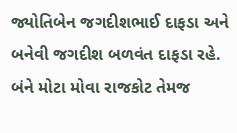જ્યોતિબેન જગદીશભાઈ દાફડા અને બનેવી જગદીશ બળવંત દાફડા રહે. બંને મોટા મોવા રાજકોટ તેમજ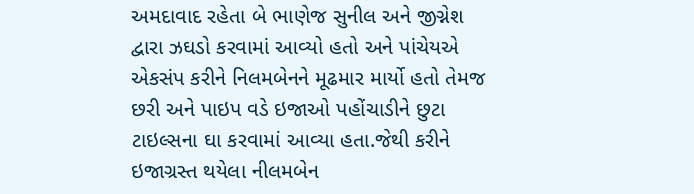અમદાવાદ રહેતા બે ભાણેજ સુનીલ અને જીગ્નેશ દ્વારા ઝઘડો કરવામાં આવ્યો હતો અને પાંચેયએ એકસંપ કરીને નિલમબેનને મૂઢમાર માર્યો હતો તેમજ છરી અને પાઇપ વડે ઇજાઓ પહોંચાડીને છુટા ટાઇલ્સના ઘા કરવામાં આવ્યા હતા.જેથી કરીને ઇજાગ્રસ્ત થયેલા નીલમબેન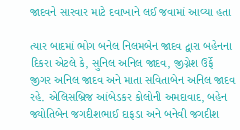જાદવને સારવાર માટે દવાખાને લઈ જવામાં આવ્યા હતા

ત્યાર બાદમાં ભોગ બનેલ નિલમબેન જાદવ દ્વારા બહેનના દિકરા એટલે કે, સુનિલ અનિલ જાદવ, જીગ્નેશ ઉર્ફે જીગર અનિલ જાદવ અને માતા સવિતાબેન અનિલ જાદવ રહે. એલિસબ્રિજ આંબેડકર કોલોની અમદાવાદ, બહેન જ્યોતિબેન જગદીશભાઈ દાફડા અને બનેવી જગદીશ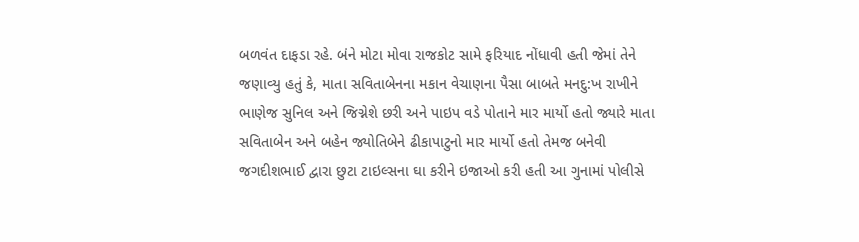બળવંત દાફડા રહે. બંને મોટા મોવા રાજકોટ સામે ફરિયાદ નોંધાવી હતી જેમાં તેને જણાવ્યુ હતું કે, માતા સવિતાબેનના મકાન વેચાણના પૈસા બાબતે મનદુ:ખ રાખીને ભાણેજ સુનિલ અને જિગ્નેશે છરી અને પાઇપ વડે પોતાને માર માર્યો હતો જ્યારે માતા સવિતાબેન અને બહેન જ્યોતિબેને ઢીકાપાટુનો માર માર્યો હતો તેમજ બનેવી જગદીશભાઈ દ્વારા છુટા ટાઇલ્સના ઘા કરીને ઇજાઓ કરી હતી આ ગુનામાં પોલીસે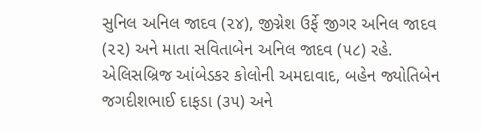સુનિલ અનિલ જાદવ (૨૪), જીગ્નેશ ઉર્ફે જીગર અનિલ જાદવ (૨૨) અને માતા સવિતાબેન અનિલ જાદવ (૫૮) રહે. એલિસબ્રિજ આંબેડકર કોલોની અમદાવાદ, બહેન જ્યોતિબેન જગદીશભાઈ દાફડા (૩૫) અને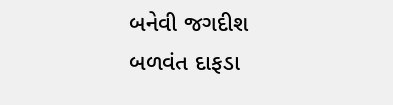બનેવી જગદીશ બળવંત દાફડા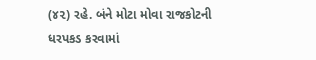(૪૨) રહે. બંને મોટા મોવા રાજકોટની ધરપકડ કરવામાં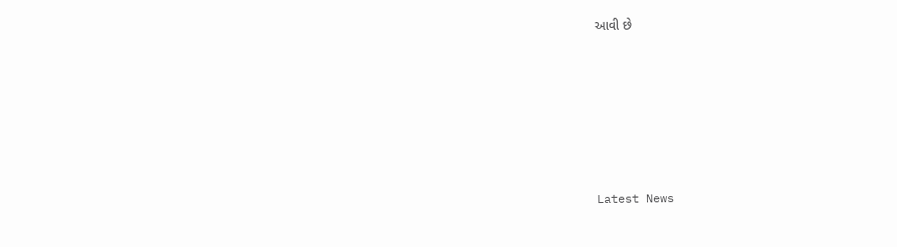આવી છે






Latest News